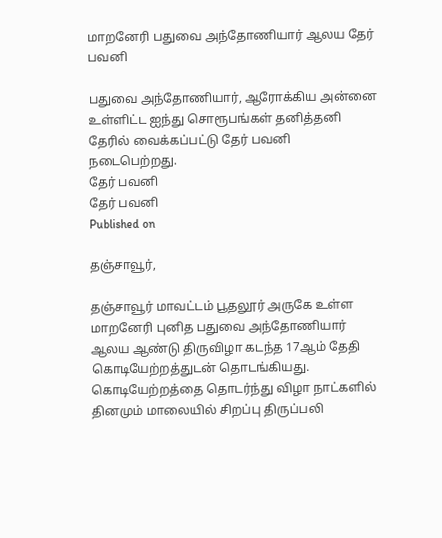மாறனேரி பதுவை அந்தோணியார் ஆலய தேர் பவனி

பதுவை அந்தோணியார், ஆரோக்கிய அன்னை உள்ளிட்ட ஐந்து சொரூபங்கள் தனித்தனி தேரில் வைக்கப்பட்டு தேர் பவனி நடைபெற்றது.
தேர் பவனி
தேர் பவனி
Published on

தஞ்சாவூர்,

தஞ்சாவூர் மாவட்டம் பூதலூர் அருகே உள்ள மாறனேரி புனித பதுவை அந்தோணியார் ஆலய ஆண்டு திருவிழா கடந்த 17ஆம் தேதி கொடியேற்றத்துடன் தொடங்கியது. கொடியேற்றத்தை தொடர்ந்து விழா நாட்களில் தினமும் மாலையில் சிறப்பு திருப்பலி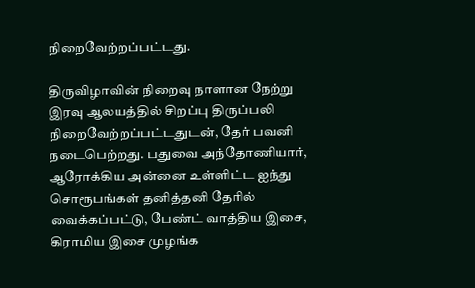நிறைவேற்றப்பட்டது.

திருவிழாவின் நிறைவு நாளான நேற்று இரவு ஆலயத்தில் சிறப்பு திருப்பலி நிறைவேற்றப்பட்டதுடன், தேர் பவனி நடைபெற்றது. பதுவை அந்தோணியார், ஆரோக்கிய அன்னை உள்ளிட்ட ஐந்து சொரூபங்கள் தனித்தனி தேரில் வைக்கப்பட்டு, பேண்ட் வாத்திய இசை, கிராமிய இசை முழங்க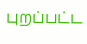புறப்பட்ட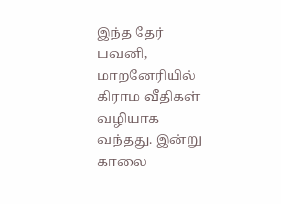இந்த தேர் பவனி, மாறனேரியில் கிராம வீதிகள் வழியாக வந்தது. இன்று காலை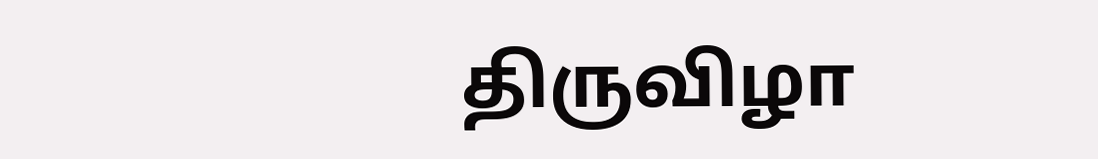திருவிழா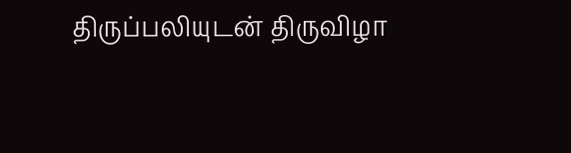திருப்பலியுடன் திருவிழா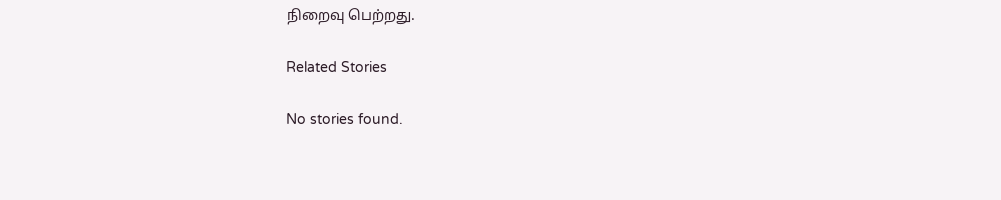நிறைவு பெற்றது.

Related Stories

No stories found.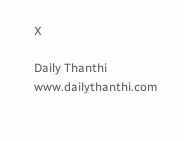X

Daily Thanthi
www.dailythanthi.com